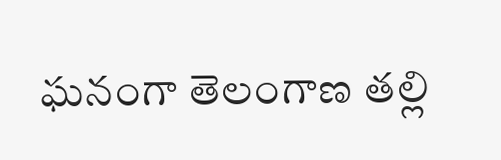ఘనంగా తెలంగాణ తల్లి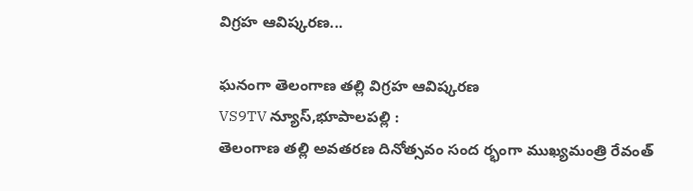విగ్రహ ఆవిష్కరణ...

ఘనంగా తెలంగాణ తల్లి విగ్రహ ఆవిష్కరణ
VS9TV న్యూస్,భూపాలపల్లి :
తెలంగాణ తల్లి అవతరణ దినోత్సవం సంద ర్భంగా ముఖ్యమంత్రి రేవంత్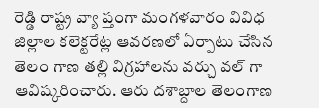రెడ్డి రాష్ట్ర వ్యా ప్తంగా మంగళవారం వివిధ జిల్లాల కలెక్టరేట్ల ఆవరణలో ఏర్పాటు చేసిన తెలం గాణ తల్లి విగ్రహాలను వర్చు వల్ గా ఆవిష్కరించారు. ఆరు దశాబ్దాల తెలంగాణ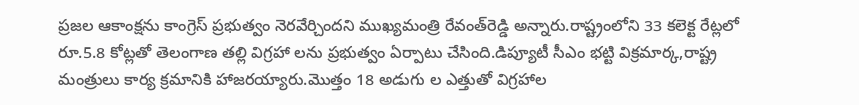ప్రజల ఆకాంక్షను కాంగ్రెస్‌ ప్రభుత్వం నెరవేర్చిందని ముఖ్యమంత్రి రేవంత్‌రెడ్డి అన్నారు.రాష్ట్రంలోని 33 కలెక్ట రేట్లలో రూ.5.8 కోట్లతో తెలంగాణ తల్లి విగ్రహా లను ప్రభుత్వం ఏర్పాటు చేసింది.డిప్యూటీ సీఎం భట్టి విక్రమార్క,రాష్ట్ర మంత్రులు కార్య క్రమానికి హాజరయ్యారు.మొత్తం 18 అడుగు ల ఎత్తుతో విగ్రహాల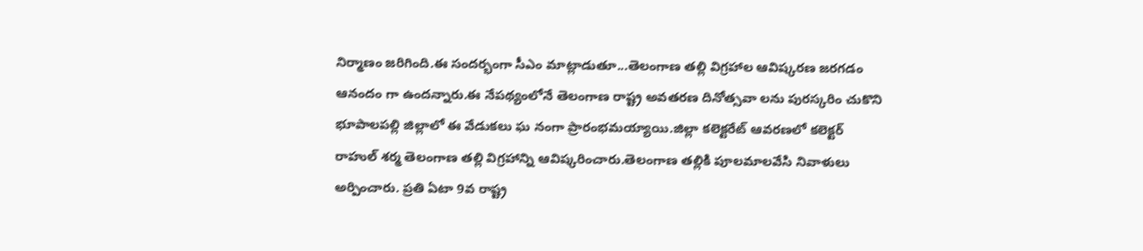నిర్మాణం జరిగింది.ఈ సందర్భంగా సీఎం మాట్లాడుతూ...తెలంగాణ తల్లి విగ్రహాల ఆవిష్కరణ జరగడం ఆనందం గా ఉందన్నారు.ఈ నేపథ్యంలోనే తెలంగాణ రాష్ట్ర అవతరణ దినోత్సవా లను పురస్కరిం చుకొని భూపాలపల్లి జిల్లాలో ఈ వేడుకలు ఘ నంగా ప్రారంభమయ్యాయి.జిల్లా కలెక్టరేట్ ఆవరణలో కలెక్టర్ రాహుల్ శర్మ తెలంగాణ తల్లి విగ్రహాన్ని ఆవిష్కరించారు.తెలంగాణ తల్లికి పూలమాలవేసి నివాళులు అర్పించారు. ప్రతి ఏటా 9వ రాష్ట్ర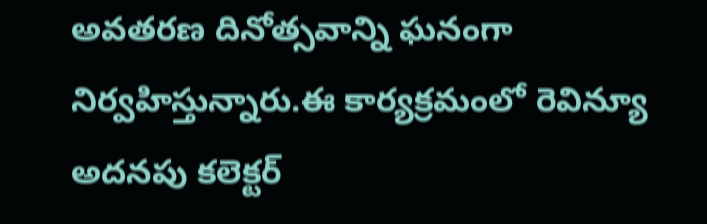అవతరణ దినోత్సవాన్ని ఘనంగా నిర్వహిస్తున్నారు.ఈ కార్యక్రమంలో రెవిన్యూ అదనపు కలెక్టర్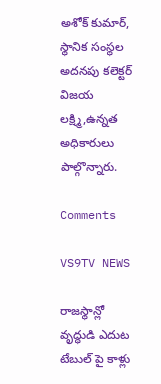అశోక్ కుమార్, స్థానిక సంస్థల అదనపు కలెక్టర్ విజయ లక్ష్మి,ఉన్నత అధికారులు పాల్గొన్నారు.

Comments

VS9TV NEWS

రాజస్థాన్లో వృద్ధుడి ఎదుట టేబుల్ పై కాళ్లు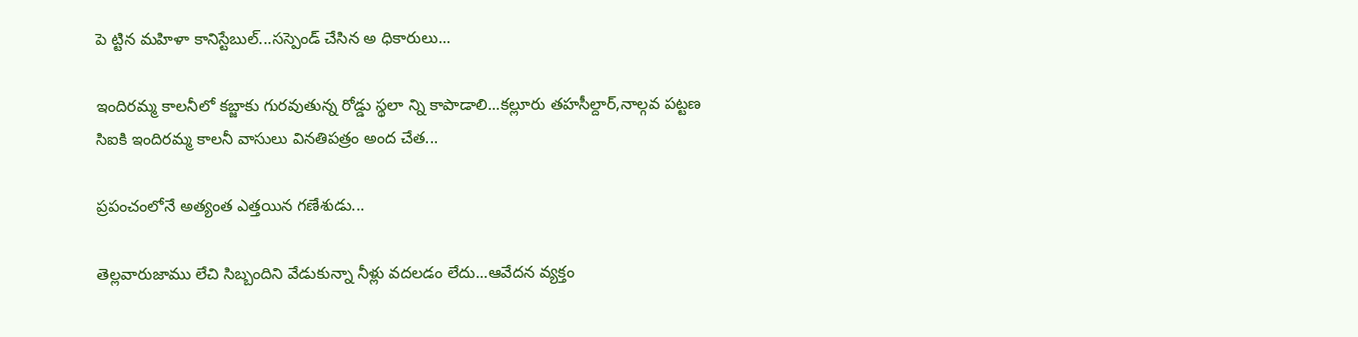పె ట్టిన మహిళా కానిస్టేబుల్...సస్పెండ్ చేసిన అ ధికారులు...

ఇందిరమ్మ కాలనీలో కబ్జాకు గురవుతున్న రోడ్డు స్థలా న్ని కాపాడాలి...కల్లూరు తహసీల్దార్,నాల్గవ పట్టణ సిఐకి ఇందిరమ్మ కాలనీ వాసులు వినతిపత్రం అంద చేత...

ప్రపంచంలోనే అత్యంత ఎత్తయిన గణేశుడు...

తెల్లవారుజాము లేచి సిబ్బందిని వేడుకున్నా నీళ్లు వదలడం లేదు...ఆవేదన వ్యక్తం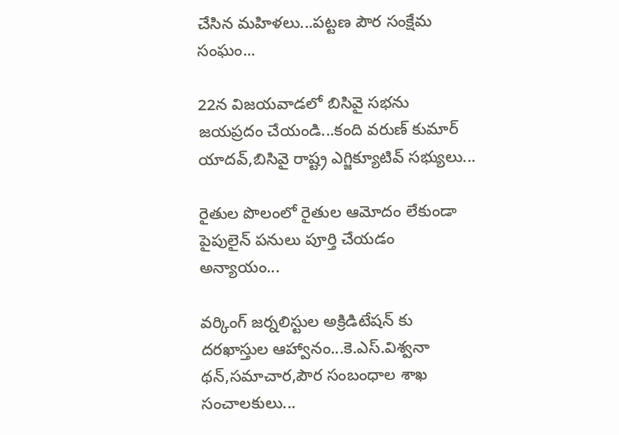చేసిన మహిళలు...పట్టణ పౌర సంక్షేమ సంఘం...

22న విజయవాడలో బిసివై సభను జయప్రదం చేయండి...కంది వరుణ్ కుమార్ యాదవ్,బిసివై రాష్ట్ర ఎగ్జిక్యూటివ్ సభ్యులు...

రైతుల పొలంలో రైతుల ఆమోదం లేకుండా పైపులైన్ పనులు పూర్తి చేయడం అన్యాయం...

వర్కింగ్ జర్నలిస్టుల అక్రిడిటేషన్ కు దరఖాస్తుల ఆహ్వానం...కె.ఎస్.విశ్వనా థన్,సమాచార,పౌర సంబంధాల శాఖ సంచాలకులు...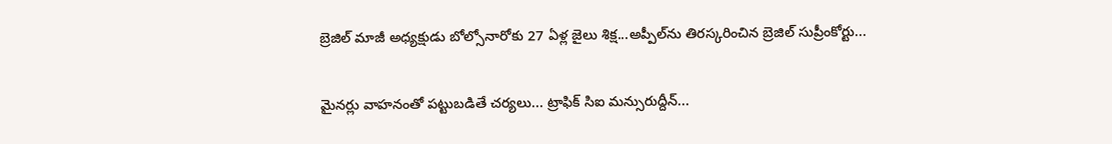బ్రెజిల్ మాజీ అధ్యక్షుడు బోల్సోనారోకు 27 ఏళ్ల జైలు శిక్ష...అప్పీల్‌ను తిరస్కరించిన బ్రెజిల్ సుప్రీంకోర్టు...

మైనర్లు వాహనంతో పట్టుబడితే చర్యలు... ట్రాఫిక్ సిఐ మన్సురుద్దీన్...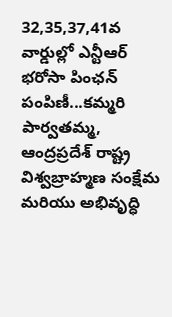32,35,37,41వ వార్డుల్లో ఎన్టీఆర్ భరోసా పింఛన్ పంపిణీ...కమ్మరి పార్వతమ్మ, ఆంద్రప్రదేశ్ రాష్ట్ర విశ్వబ్రాహ్మణ సంక్షేమ మరియు అభివృద్ధి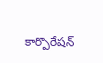కార్పొరేషన్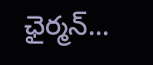ఛైర్మన్...